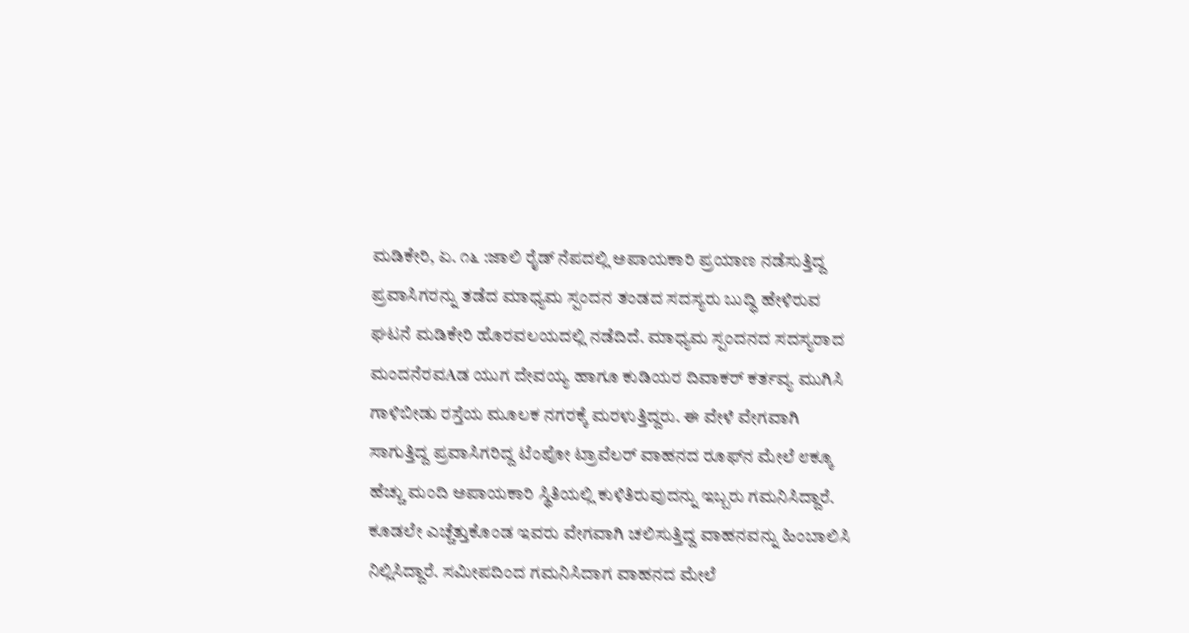ಮಡಿಕೇರಿ, ಏ. ೧೬ :ಜಾಲಿ ರೈಡ್ ನೆಪದಲ್ಲಿ ಅಪಾಯಕಾರಿ ಪ್ರಯಾಣ ನಡೆಸುತ್ತಿದ್ದ ಪ್ರವಾಸಿಗರನ್ನು ತಡೆದ ಮಾಧ್ಯಮ ಸ್ಪಂದನ ತಂಡದ ಸದಸ್ಯರು ಬುದ್ಧಿ ಹೇಳಿರುವ ಘಟನೆ ಮಡಿಕೇರಿ ಹೊರವಲಯದಲ್ಲಿ ನಡೆದಿದೆ. ಮಾಧ್ಯಮ ಸ್ಪಂದನದ ಸದಸ್ಯರಾದ ಮಂದನೆರವAಡ ಯುಗ ದೇವಯ್ಯ ಹಾಗೂ ಕುಡಿಯರ ದಿವಾಕರ್ ಕರ್ತವ್ಯ ಮುಗಿಸಿ ಗಾಳಿಬೀಡು ರಸ್ತೆಯ ಮೂಲಕ ನಗರಕ್ಕೆ ಮರಳುತ್ತಿದ್ದರು. ಈ ವೇಳೆ ವೇಗವಾಗಿ ಸಾಗುತ್ತಿದ್ದ ಪ್ರವಾಸಿಗರಿದ್ದ ಟೆಂಪೋ ಟ್ರಾವೆಲರ್ ವಾಹನದ ರೂಫ್‌ನ ಮೇಲೆ ೮ಕ್ಕೂ ಹೆಚ್ಚು ಮಂದಿ ಅಪಾಯಕಾರಿ ಸ್ಥಿತಿಯಲ್ಲಿ ಕುಳಿತಿರುವುದನ್ನು ಇಬ್ಬರು ಗಮನಿಸಿದ್ದಾರೆ. ಕೂಡಲೇ ಎಚ್ಚೆತ್ತುಕೊಂಡ ಇವರು ವೇಗವಾಗಿ ಚಲಿಸುತ್ತಿದ್ದ ವಾಹನವನ್ನು ಹಿಂಬಾಲಿಸಿ ನಿಲ್ಲಿಸಿದ್ದಾರೆ. ಸಮೀಪದಿಂದ ಗಮನಿಸಿದಾಗ ವಾಹನದ ಮೇಲೆ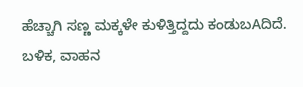ಹೆಚ್ಚಾಗಿ ಸಣ್ಣ ಮಕ್ಕಳೇ ಕುಳಿತ್ತಿದ್ದದು ಕಂಡುಬAದಿದೆ. ಬಳಿಕ, ವಾಹನ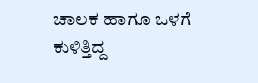ಚಾಲಕ ಹಾಗೂ ಒಳಗೆ ಕುಳಿತ್ತಿದ್ದ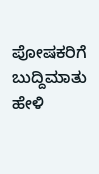ಪೋಷಕರಿಗೆ ಬುದ್ದಿಮಾತು ಹೇಳಿ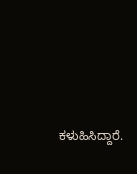ಕಳುಹಿಸಿದ್ದಾರೆ.